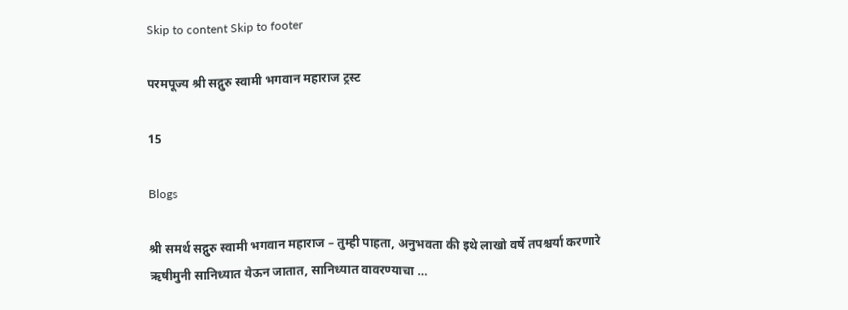Skip to content Skip to footer

परमपूज्य श्री सद्गुरु स्वामी भगवान महाराज ट्रस्ट

15

Blogs

श्री समर्थ सद्गुरु स्वामी भगवान महाराज – तुम्ही पाहता, अनुभवता की इथे लाखो वर्षे तपश्चर्या करणारे ऋषीमुनी सानिध्यात येऊन जातात, सानिध्यात वावरण्याचा …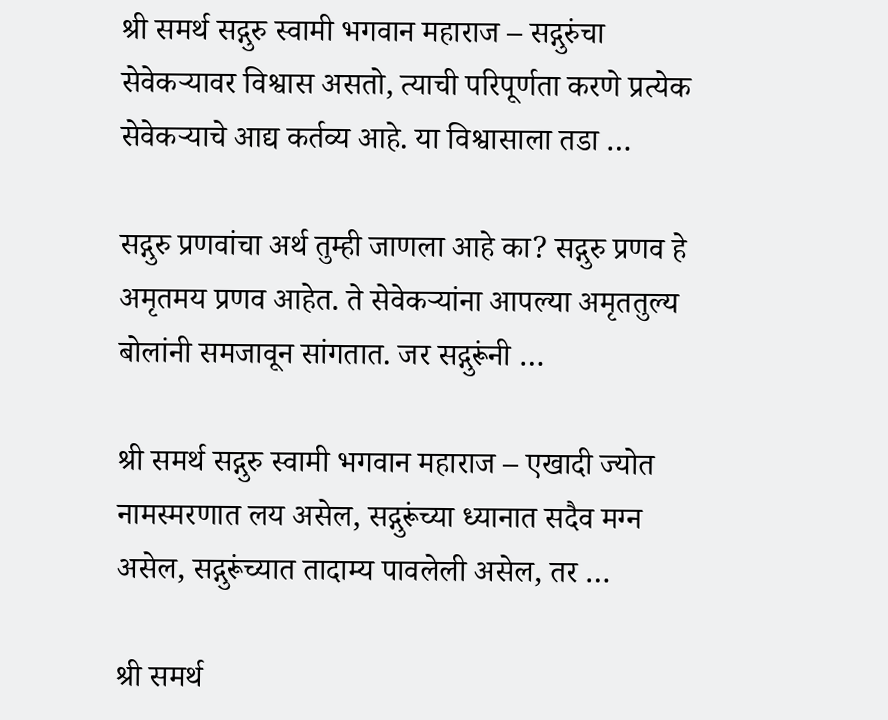श्री समर्थ सद्गुरु स्वामी भगवान महाराज – सद्गुरुंचा सेवेकर्‍यावर विश्वास असतो, त्याची परिपूर्णता करणे प्रत्येक सेवेकऱ्याचे आद्य कर्तव्य आहे. या विश्वासाला तडा …

सद्गुरु प्रणवांचा अर्थ तुम्ही जाणला आहे का? सद्गुरु प्रणव हे अमृतमय प्रणव आहेत. ते सेवेकऱ्यांना आपल्या अमृततुल्य बोलांनी समजावून सांगतात. जर सद्गुरूंनी …

श्री समर्थ सद्गुरु स्वामी भगवान महाराज – एखादी ज्योत नामस्मरणात लय असेल, सद्गुरूंच्या ध्यानात सदैव मग्न असेल, सद्गुरूंच्यात तादाम्य पावलेली असेल, तर …

श्री समर्थ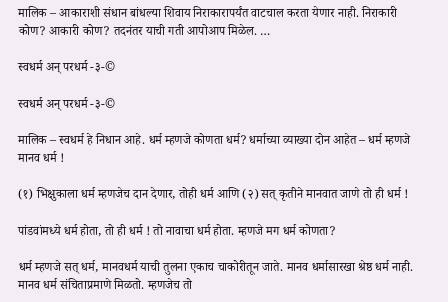मालिक – आकाराशी संधान बांधल्या शिवाय निराकारापर्यंत वाटचाल करता येणार नाही. निराकारी कोण? आकारी कोण? तदनंतर याची गती आपोआप मिळेल. …

स्वधर्म अन् परधर्म -३-©

स्वधर्म अन् परधर्म -३-©

मालिक – स्वधर्म हे निधान आहे. धर्म म्हणजे कोणता धर्म? धर्माच्या व्याख्या दोन आहेत – धर्म म्हणजे मानव धर्म !

(१) भिक्षुकाला धर्म म्हणजेच दान देणार, तोही धर्म आणि (२) सत् कृतीने मानवात जाणे तो ही धर्म !

पांडवांमध्ये धर्म होता, तो ही धर्म ! तो नावाचा धर्म होता. म्हणजे मग धर्म कोणता?

धर्म म्हणजे सत् धर्म, मानवधर्म याची तुलना एकाच चाकोरीतून जाते. मानव धर्मासारखा श्रेष्ठ धर्म नाही. मानव धर्म संचिताप्रमाणे मिळतो. म्हणजेच तो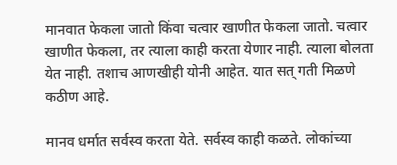मानवात फेकला जातो किंवा चत्वार खाणीत फेकला जातो. चत्वार खाणीत फेकला, तर त्याला काही करता येणार नाही. त्याला बोलता येत नाही. तशाच आणखीही योनी आहेत. यात सत् गती मिळणे कठीण आहे.

मानव धर्मात सर्वस्व करता येते. सर्वस्व काही कळते. लोकांच्या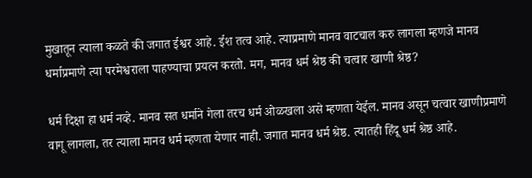मुखातून त्याला कळते की जगात ईश्वर आहे. ईश तत्व आहे. त्याप्रमाणे मानव वाटचाल करु लागला म्हणजे मानव धर्माप्रमाणे त्या परमेश्वराला पाहण्याचा प्रयत्न करतो. मग, मानव धर्म श्रेष्ठ की चत्वार खाणी श्रेष्ठ?

धर्म दिक्षा हा धर्म नव्हे. मानव सत धर्माने गेला तरच धर्म ओळखला असे म्हणता येईल. मानव असून चत्वार खाणीप्रमाणे वागू लागला, तर त्याला मानव धर्म म्हणता येणार नाही. जगात मानव धर्म श्रेष्ठ. त्यातही हिंदू धर्म श्रेष्ठ आहे.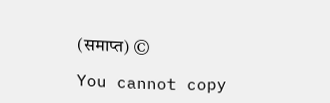(समाप्त) ©

You cannot copy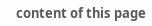content of this page